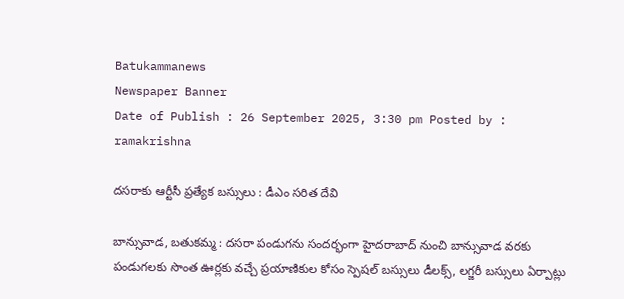Batukammanews
Newspaper Banner
Date of Publish : 26 September 2025, 3:30 pm Posted by : ramakrishna

దసరాకు ఆర్టీసీ ప్రత్యేక బస్సులు : డీఎం సరిత దేవి

బాన్సువాడ, బతుకమ్మ : దసరా పండుగను సందర్భంగా హైదరాబాద్ నుంచి బాన్సువాడ వరకు పండుగలకు సొంత ఊర్లకు వచ్చే ప్రయాణికుల కోసం స్పెషల్ బస్సులు డీలక్స్, లగ్జరీ బస్సులు ఏర్పాట్లు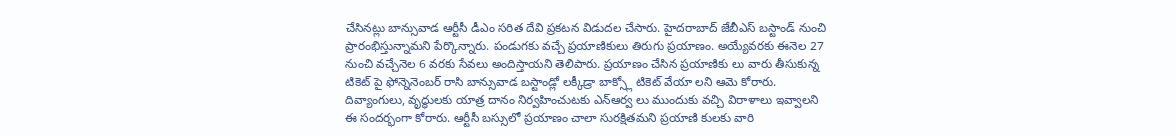చేసినట్లు బాన్సువాడ ఆర్టీసీ డీఎం సరిత దేవి ప్రకటన విడుదల చేసారు. హైదరాబాద్ జేబీఎస్ బస్టాండ్ నుంచి ప్రారంభిస్తున్నామని పేర్కొన్నారు. పండుగకు వచ్చే ప్రయాణికులు తిరుగు ప్రయాణం. అయ్యేవరకు ఈనెల 27 నుంచి వచ్చేనెల 6 వరకు సేవలు అందిస్తాయని తెలిపారు. ప్రయాణం చేసిన ప్రయాణికు లు వారు తీసుకున్న టికెట్ పై ఫోన్నెనెంబర్ రాసి బాన్సువాడ బస్టాండ్లో లక్కీడ్రా బాక్స్లో టికెట్ వేయా లని ఆమె కోరారు. దివ్యాంగులు, వృద్ధులకు యాత్ర దానం నిర్వహించుటకు ఎన్ఆర్వ లు ముందుకు వచ్చి విరాళాలు ఇవ్వాలని ఈ సందర్భంగా కోరారు. ఆర్టీసీ బస్సులో ప్రయాణం చాలా సురక్షితమని ప్రయాణి కులకు వారి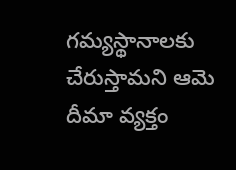గమ్యస్థానాలకు చేరుస్తామని ఆమె దీమా వ్యక్తం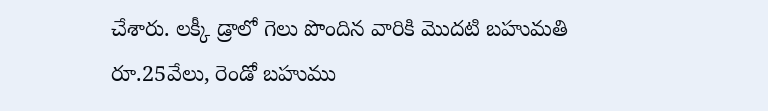చేశారు. లక్కీ డ్రాలో గెలు పొందిన వారికి మొదటి బహుమతి రూ.25వేలు, రెండో బహుము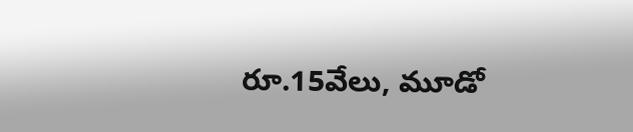రూ.15వేలు, మూడో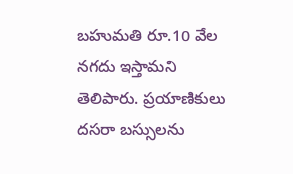బహుమతి రూ.10 వేల నగదు ఇస్తామని తెలిపారు. ప్రయాణికులు దసరా బస్సులను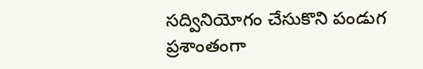సద్వినియోగం చేసుకొని పండుగ ప్రశాంతంగా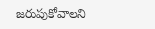జరుపుకోవాలని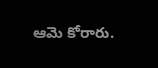ఆమె కోరారు.